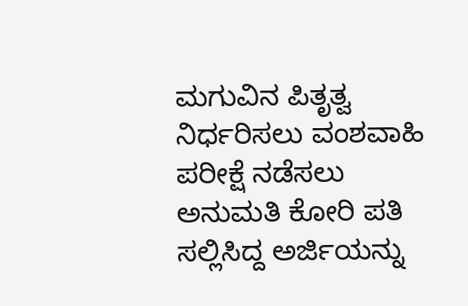ಮಗುವಿನ ಪಿತೃತ್ವ ನಿರ್ಧರಿಸಲು ವಂಶವಾಹಿ ಪರೀಕ್ಷೆ ನಡೆಸಲು ಅನುಮತಿ ಕೋರಿ ಪತಿ ಸಲ್ಲಿಸಿದ್ದ ಅರ್ಜಿಯನ್ನು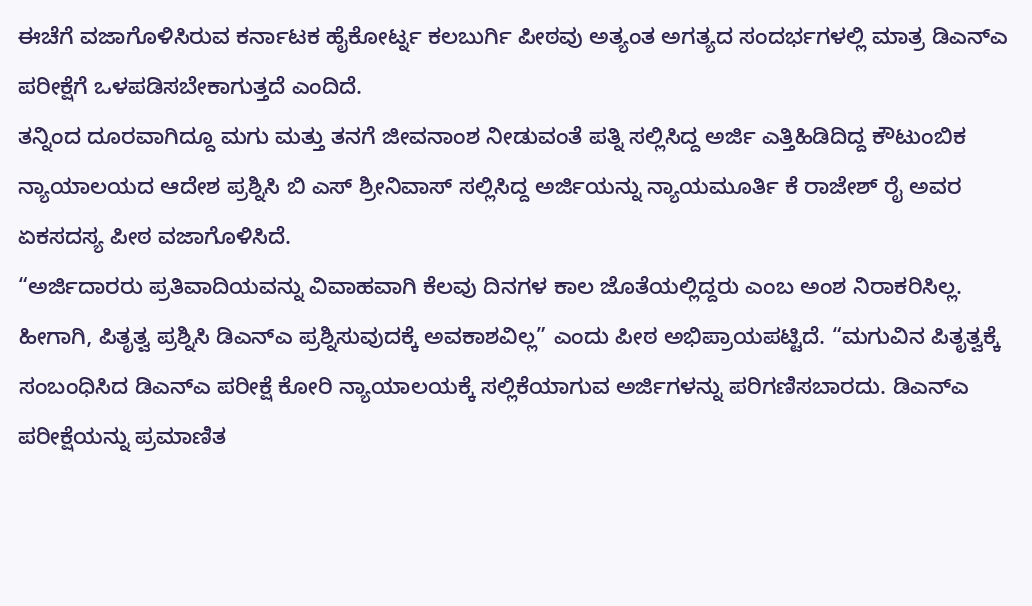ಈಚೆಗೆ ವಜಾಗೊಳಿಸಿರುವ ಕರ್ನಾಟಕ ಹೈಕೋರ್ಟ್ನ ಕಲಬುರ್ಗಿ ಪೀಠವು ಅತ್ಯಂತ ಅಗತ್ಯದ ಸಂದರ್ಭಗಳಲ್ಲಿ ಮಾತ್ರ ಡಿಎನ್ಎ ಪರೀಕ್ಷೆಗೆ ಒಳಪಡಿಸಬೇಕಾಗುತ್ತದೆ ಎಂದಿದೆ.
ತನ್ನಿಂದ ದೂರವಾಗಿದ್ದೂ ಮಗು ಮತ್ತು ತನಗೆ ಜೀವನಾಂಶ ನೀಡುವಂತೆ ಪತ್ನಿ ಸಲ್ಲಿಸಿದ್ದ ಅರ್ಜಿ ಎತ್ತಿಹಿಡಿದಿದ್ದ ಕೌಟುಂಬಿಕ ನ್ಯಾಯಾಲಯದ ಆದೇಶ ಪ್ರಶ್ನಿಸಿ ಬಿ ಎಸ್ ಶ್ರೀನಿವಾಸ್ ಸಲ್ಲಿಸಿದ್ದ ಅರ್ಜಿಯನ್ನು ನ್ಯಾಯಮೂರ್ತಿ ಕೆ ರಾಜೇಶ್ ರೈ ಅವರ ಏಕಸದಸ್ಯ ಪೀಠ ವಜಾಗೊಳಿಸಿದೆ.
“ಅರ್ಜಿದಾರರು ಪ್ರತಿವಾದಿಯವನ್ನು ವಿವಾಹವಾಗಿ ಕೆಲವು ದಿನಗಳ ಕಾಲ ಜೊತೆಯಲ್ಲಿದ್ದರು ಎಂಬ ಅಂಶ ನಿರಾಕರಿಸಿಲ್ಲ. ಹೀಗಾಗಿ, ಪಿತೃತ್ವ ಪ್ರಶ್ನಿಸಿ ಡಿಎನ್ಎ ಪ್ರಶ್ನಿಸುವುದಕ್ಕೆ ಅವಕಾಶವಿಲ್ಲ” ಎಂದು ಪೀಠ ಅಭಿಪ್ರಾಯಪಟ್ಟಿದೆ. “ಮಗುವಿನ ಪಿತೃತ್ವಕ್ಕೆ ಸಂಬಂಧಿಸಿದ ಡಿಎನ್ಎ ಪರೀಕ್ಷೆ ಕೋರಿ ನ್ಯಾಯಾಲಯಕ್ಕೆ ಸಲ್ಲಿಕೆಯಾಗುವ ಅರ್ಜಿಗಳನ್ನು ಪರಿಗಣಿಸಬಾರದು. ಡಿಎನ್ಎ ಪರೀಕ್ಷೆಯನ್ನು ಪ್ರಮಾಣಿತ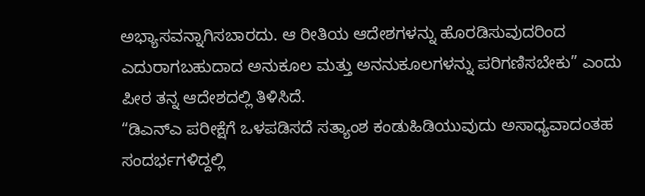ಅಭ್ಯಾಸವನ್ನಾಗಿಸಬಾರದು. ಆ ರೀತಿಯ ಆದೇಶಗಳನ್ನು ಹೊರಡಿಸುವುದರಿಂದ ಎದುರಾಗಬಹುದಾದ ಅನುಕೂಲ ಮತ್ತು ಅನನುಕೂಲಗಳನ್ನು ಪರಿಗಣಿಸಬೇಕು” ಎಂದು ಪೀಠ ತನ್ನ ಆದೇಶದಲ್ಲಿ ತಿಳಿಸಿದೆ.
“ಡಿಎನ್ಎ ಪರೀಕ್ಷೆಗೆ ಒಳಪಡಿಸದೆ ಸತ್ಯಾಂಶ ಕಂಡುಹಿಡಿಯುವುದು ಅಸಾಧ್ಯವಾದಂತಹ ಸಂದರ್ಭಗಳಿದ್ದಲ್ಲಿ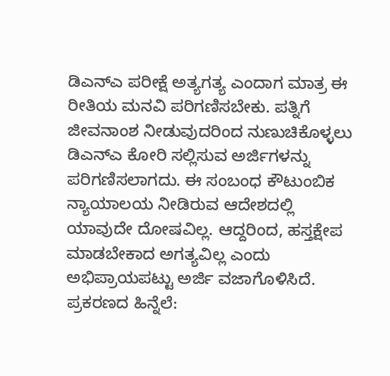ಡಿಎನ್ಎ ಪರೀಕ್ಷೆ ಅತ್ಯಗತ್ಯ ಎಂದಾಗ ಮಾತ್ರ ಈ ರೀತಿಯ ಮನವಿ ಪರಿಗಣಿಸಬೇಕು. ಪತ್ನಿಗೆ ಜೀವನಾಂಶ ನೀಡುವುದರಿಂದ ನುಣುಚಿಕೊಳ್ಳಲು ಡಿಎನ್ಎ ಕೋರಿ ಸಲ್ಲಿಸುವ ಅರ್ಜಿಗಳನ್ನು ಪರಿಗಣಿಸಲಾಗದು. ಈ ಸಂಬಂಧ ಕೌಟುಂಬಿಕ ನ್ಯಾಯಾಲಯ ನೀಡಿರುವ ಆದೇಶದಲ್ಲಿ ಯಾವುದೇ ದೋಷವಿಲ್ಲ. ಆದ್ದರಿಂದ, ಹಸ್ತಕ್ಷೇಪ ಮಾಡಬೇಕಾದ ಅಗತ್ಯವಿಲ್ಲ ಎಂದು ಅಭಿಪ್ರಾಯಪಟ್ಟು ಅರ್ಜಿ ವಜಾಗೊಳಿಸಿದೆ.
ಪ್ರಕರಣದ ಹಿನ್ನೆಲೆ: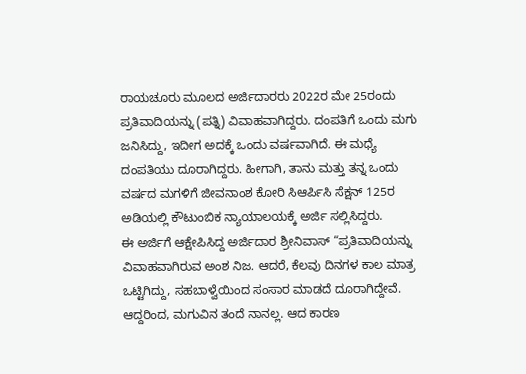ರಾಯಚೂರು ಮೂಲದ ಅರ್ಜಿದಾರರು 2022ರ ಮೇ 25ರಂದು ಪ್ರತಿವಾದಿಯನ್ನು (ಪತ್ನಿ) ವಿವಾಹವಾಗಿದ್ದರು. ದಂಪತಿಗೆ ಒಂದು ಮಗು ಜನಿಸಿದ್ದು, ಇದೀಗ ಅದಕ್ಕೆ ಒಂದು ವರ್ಷವಾಗಿದೆ. ಈ ಮಧ್ಯೆ ದಂಪತಿಯು ದೂರಾಗಿದ್ದರು. ಹೀಗಾಗಿ, ತಾನು ಮತ್ತು ತನ್ನ ಒಂದು ವರ್ಷದ ಮಗಳಿಗೆ ಜೀವನಾಂಶ ಕೋರಿ ಸಿಆರ್ಪಿಸಿ ಸೆಕ್ಷನ್ 125ರ ಅಡಿಯಲ್ಲಿ ಕೌಟುಂಬಿಕ ನ್ಯಾಯಾಲಯಕ್ಕೆ ಅರ್ಜಿ ಸಲ್ಲಿಸಿದ್ದರು.
ಈ ಅರ್ಜಿಗೆ ಆಕ್ಷೇಪಿಸಿದ್ದ ಅರ್ಜಿದಾರ ಶ್ರೀನಿವಾಸ್ “ಪ್ರತಿವಾದಿಯನ್ನು ವಿವಾಹವಾಗಿರುವ ಅಂಶ ನಿಜ. ಆದರೆ, ಕೆಲವು ದಿನಗಳ ಕಾಲ ಮಾತ್ರ ಒಟ್ಟಿಗಿದ್ದು, ಸಹಬಾಳ್ವೆಯಿಂದ ಸಂಸಾರ ಮಾಡದೆ ದೂರಾಗಿದ್ದೇವೆ. ಆದ್ದರಿಂದ, ಮಗುವಿನ ತಂದೆ ನಾನಲ್ಲ. ಆದ ಕಾರಣ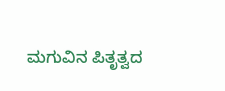ಮಗುವಿನ ಪಿತೃತ್ವದ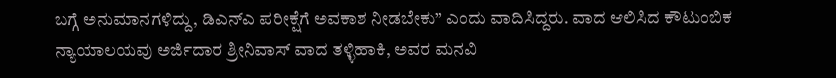ಬಗ್ಗೆ ಅನುಮಾನಗಳಿದ್ದು, ಡಿಎನ್ಎ ಪರೀಕ್ಷೆಗೆ ಅವಕಾಶ ನೀಡಬೇಕು” ಎಂದು ವಾದಿಸಿದ್ದರು. ವಾದ ಆಲಿಸಿದ ಕೌಟುಂಬಿಕ ನ್ಯಾಯಾಲಯವು ಅರ್ಜಿದಾರ ಶ್ರೀನಿವಾಸ್ ವಾದ ತಳ್ಳಿಹಾಕಿ, ಅವರ ಮನವಿ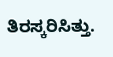ತಿರಸ್ಕರಿಸಿತ್ತು.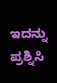ಇದನ್ನು ಪ್ರಶ್ನಿಸಿ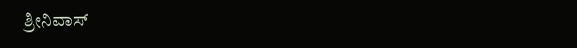ಶ್ರೀನಿವಾಸ್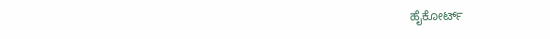ಹೈಕೋರ್ಟ್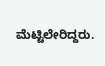ಮೆಟ್ಟಿಲೇರಿದ್ದರು.